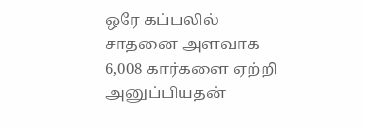ஒரே கப்பலில் சாதனை அளவாக 6,008 கார்களை ஏற்றி அனுப்பியதன்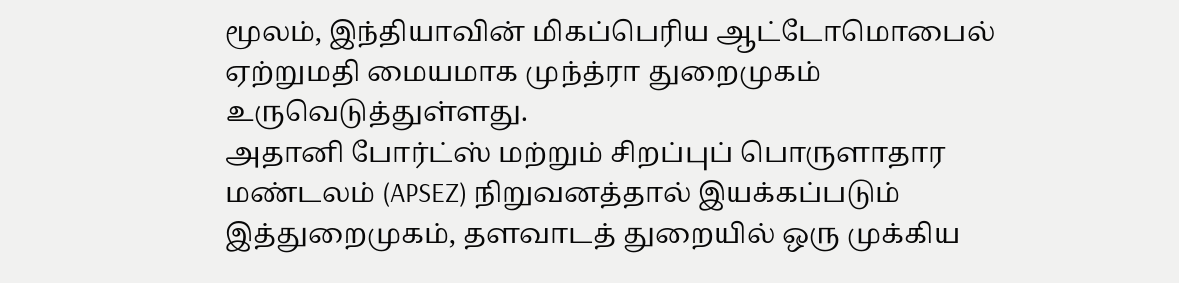மூலம், இந்தியாவின் மிகப்பெரிய ஆட்டோமொபைல் ஏற்றுமதி மையமாக முந்த்ரா துறைமுகம் உருவெடுத்துள்ளது.
அதானி போர்ட்ஸ் மற்றும் சிறப்புப் பொருளாதார மண்டலம் (APSEZ) நிறுவனத்தால் இயக்கப்படும் இத்துறைமுகம், தளவாடத் துறையில் ஒரு முக்கிய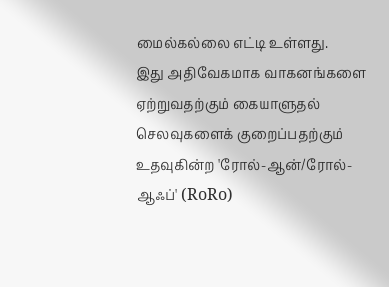மைல்கல்லை எட்டி உள்ளது.
இது அதிவேகமாக வாகனங்களை ஏற்றுவதற்கும் கையாளுதல் செலவுகளைக் குறைப்பதற்கும் உதவுகின்ற 'ரோல்-ஆன்/ரோல்-ஆஃப்' (RoRo)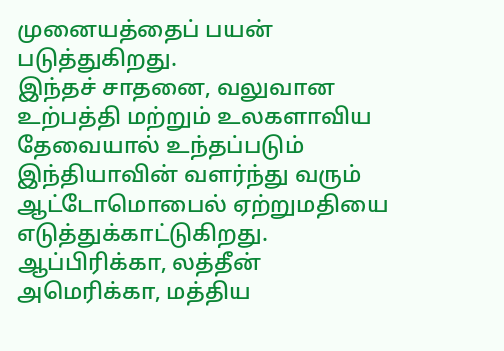முனையத்தைப் பயன் படுத்துகிறது.
இந்தச் சாதனை, வலுவான உற்பத்தி மற்றும் உலகளாவிய தேவையால் உந்தப்படும் இந்தியாவின் வளர்ந்து வரும் ஆட்டோமொபைல் ஏற்றுமதியை எடுத்துக்காட்டுகிறது.
ஆப்பிரிக்கா, லத்தீன் அமெரிக்கா, மத்திய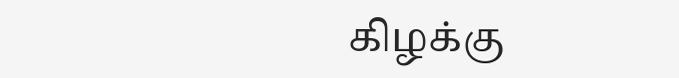கிழக்கு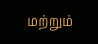மற்றும்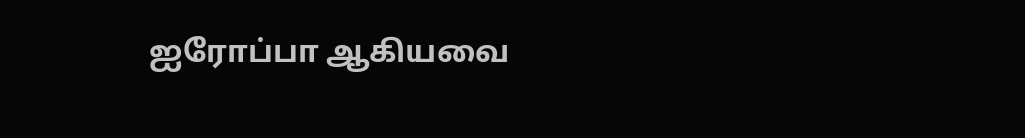ஐரோப்பா ஆகியவை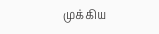முக்கிய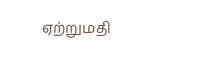ஏற்றுமதி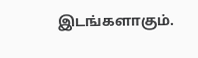இடங்களாகும்.